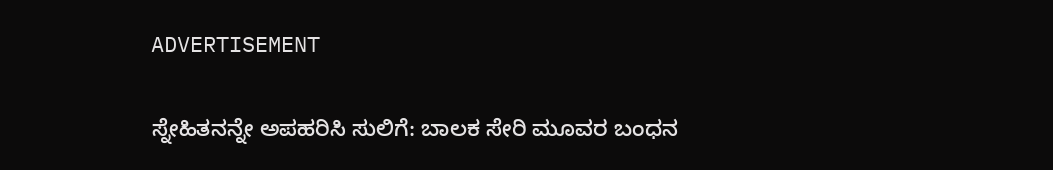ADVERTISEMENT

ಸ್ನೇಹಿತನನ್ನೇ ಅಪಹರಿಸಿ ಸುಲಿಗೆ: ಬಾಲಕ ಸೇರಿ ಮೂವರ ಬಂಧನ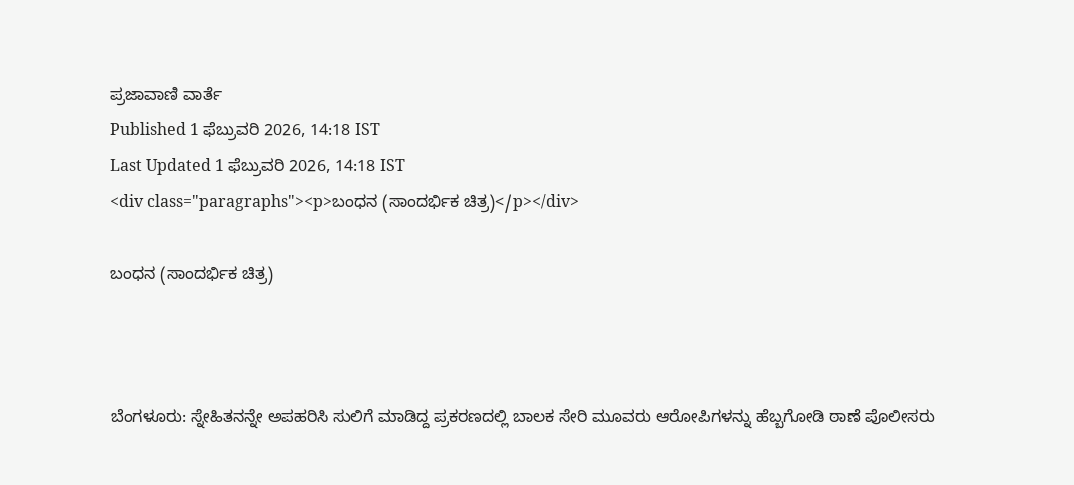ಪ್ರಜಾವಾಣಿ ವಾರ್ತೆ
Published 1 ಫೆಬ್ರುವರಿ 2026, 14:18 IST
Last Updated 1 ಫೆಬ್ರುವರಿ 2026, 14:18 IST
<div class="paragraphs"><p>ಬಂಧನ (ಸಾಂದರ್ಭಿಕ ಚಿತ್ರ)</p></div>

ಬಂಧನ (ಸಾಂದರ್ಭಿಕ ಚಿತ್ರ)



ಬೆಂಗಳೂರು: ಸ್ನೇಹಿತನನ್ನೇ ಅಪಹರಿಸಿ ಸುಲಿಗೆ ಮಾಡಿದ್ದ ಪ್ರಕರಣದಲ್ಲಿ ಬಾಲಕ ಸೇರಿ ಮೂವರು ಆರೋಪಿಗಳನ್ನು ಹೆಬ್ಬಗೋಡಿ ಠಾಣೆ ಪೊಲೀಸರು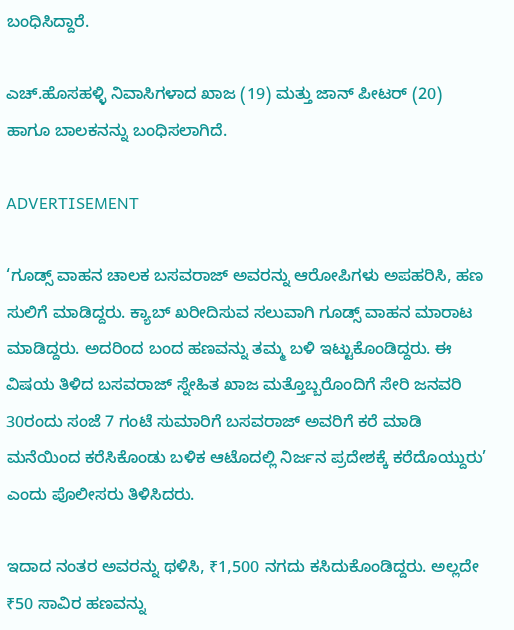ಬಂಧಿಸಿದ್ದಾರೆ.

ಎಚ್‌.ಹೊಸಹಳ್ಳಿ ನಿವಾಸಿಗಳಾದ ಖಾಜ (19) ಮತ್ತು ಜಾನ್ ಪೀಟರ್‌ (20) ಹಾಗೂ ಬಾಲಕನನ್ನು ಬಂಧಿಸಲಾಗಿದೆ.

ADVERTISEMENT

‘ಗೂಡ್ಸ್‌ ವಾಹನ ಚಾಲಕ ಬಸವರಾಜ್ ಅವರನ್ನು ಆರೋಪಿಗಳು ಅಪಹರಿಸಿ, ಹಣ ಸುಲಿಗೆ ಮಾಡಿದ್ದರು. ಕ್ಯಾಬ್ ಖರೀದಿಸುವ ಸಲುವಾಗಿ ಗೂಡ್ಸ್‌ ವಾಹನ ಮಾರಾಟ ಮಾಡಿದ್ದರು. ಅದರಿಂದ ಬಂದ ಹಣವನ್ನು ತಮ್ಮ ಬಳಿ ಇಟ್ಟುಕೊಂಡಿದ್ದರು. ಈ ವಿಷಯ ತಿಳಿದ ಬಸವರಾಜ್ ಸ್ನೇಹಿತ ಖಾಜ ಮತ್ತೊಬ್ಬರೊಂದಿಗೆ ಸೇರಿ ಜನವರಿ 30ರಂದು ಸಂಜೆ 7 ಗಂಟೆ ಸುಮಾರಿಗೆ ಬಸವರಾಜ್ ಅವರಿಗೆ ಕರೆ ಮಾಡಿ ಮನೆಯಿಂದ ಕರೆಸಿಕೊಂಡು ಬಳಿಕ ಆಟೊದಲ್ಲಿ ನಿರ್ಜನ ಪ್ರದೇಶಕ್ಕೆ ಕರೆದೊಯ್ದುರು’ ಎಂದು ಪೊಲೀಸರು ತಿಳಿಸಿದರು.

ಇದಾದ ನಂತರ ಅವರನ್ನು ಥಳಿಸಿ, ₹1,500 ನಗದು ಕಸಿದುಕೊಂಡಿದ್ದರು. ಅಲ್ಲದೇ ₹50 ಸಾವಿರ ಹಣವನ್ನು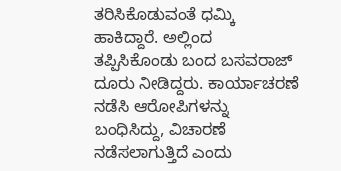ತರಿಸಿಕೊಡುವಂತೆ ಧಮ್ಕಿ ಹಾಕಿದ್ದಾರೆ. ಅಲ್ಲಿಂದ ತಪ್ಪಿಸಿಕೊಂಡು ಬಂದ ಬಸವರಾಜ್ ದೂರು ನೀಡಿದ್ದರು. ಕಾರ್ಯಾಚರಣೆ ನಡೆಸಿ ಆರೋಪಿಗಳನ್ನು ಬಂಧಿಸಿದ್ದು, ವಿಚಾರಣೆ ನಡೆಸಲಾಗುತ್ತಿದೆ ಎಂದು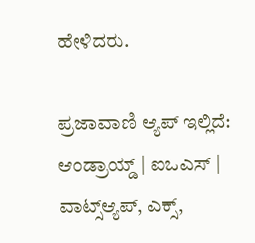ಹೇಳಿದರು.

ಪ್ರಜಾವಾಣಿ ಆ್ಯಪ್ ಇಲ್ಲಿದೆ: ಆಂಡ್ರಾಯ್ಡ್ | ಐಒಎಸ್ | ವಾಟ್ಸ್ಆ್ಯಪ್, ಎಕ್ಸ್,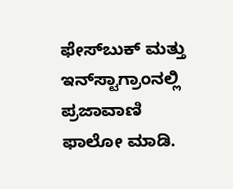ಫೇಸ್‌ಬುಕ್ ಮತ್ತು ಇನ್‌ಸ್ಟಾಗ್ರಾಂನಲ್ಲಿ ಪ್ರಜಾವಾಣಿ ಫಾಲೋ ಮಾಡಿ.